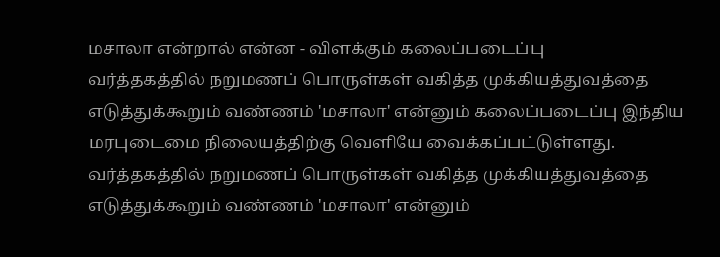மசாலா என்றால் என்ன - விளக்கும் கலைப்படைப்பு
வர்த்தகத்தில் நறுமணப் பொருள்கள் வகித்த முக்கியத்துவத்தை எடுத்துக்கூறும் வண்ணம் 'மசாலா' என்னும் கலைப்படைப்பு இந்திய மரபுடைமை நிலையத்திற்கு வெளியே வைக்கப்பட்டுள்ளது.
வர்த்தகத்தில் நறுமணப் பொருள்கள் வகித்த முக்கியத்துவத்தை எடுத்துக்கூறும் வண்ணம் 'மசாலா' என்னும்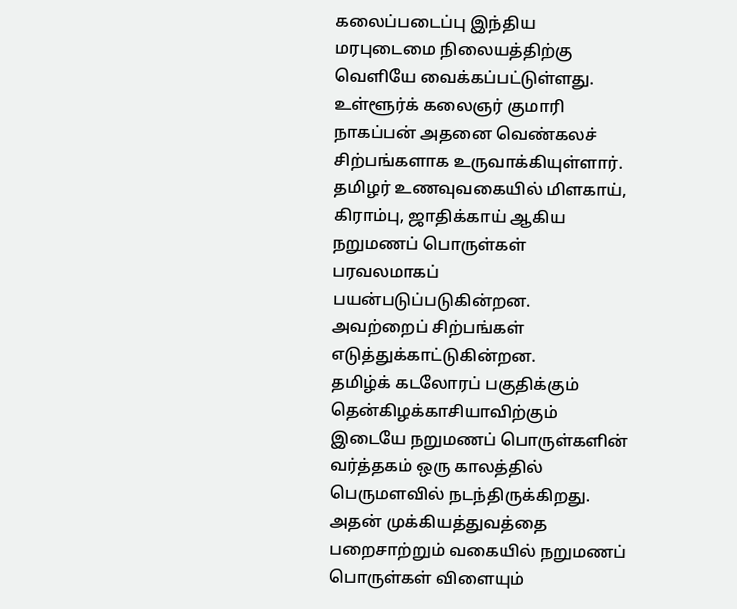கலைப்படைப்பு இந்திய மரபுடைமை நிலையத்திற்கு வெளியே வைக்கப்பட்டுள்ளது.
உள்ளூர்க் கலைஞர் குமாரி நாகப்பன் அதனை வெண்கலச் சிற்பங்களாக உருவாக்கியுள்ளார்.
தமிழர் உணவுவகையில் மிளகாய், கிராம்பு, ஜாதிக்காய் ஆகிய நறுமணப் பொருள்கள் பரவலமாகப் பயன்படுப்படுகின்றன. அவற்றைப் சிற்பங்கள் எடுத்துக்காட்டுகின்றன.
தமிழ்க் கடலோரப் பகுதிக்கும் தென்கிழக்காசியாவிற்கும் இடையே நறுமணப் பொருள்களின் வர்த்தகம் ஒரு காலத்தில் பெருமளவில் நடந்திருக்கிறது.
அதன் முக்கியத்துவத்தை பறைசாற்றும் வகையில் நறுமணப் பொருள்கள் விளையும்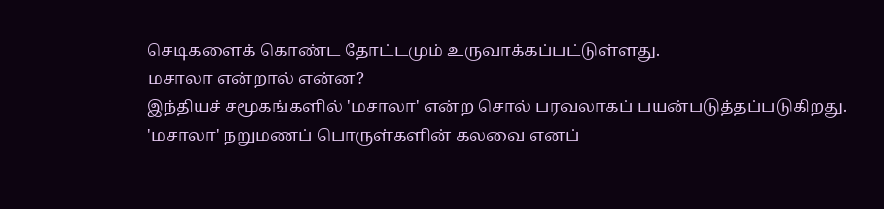செடிகளைக் கொண்ட தோட்டமும் உருவாக்கப்பட்டுள்ளது.
மசாலா என்றால் என்ன?
இந்தியச் சமூகங்களில் 'மசாலா' என்ற சொல் பரவலாகப் பயன்படுத்தப்படுகிறது.
'மசாலா' நறுமணப் பொருள்களின் கலவை எனப்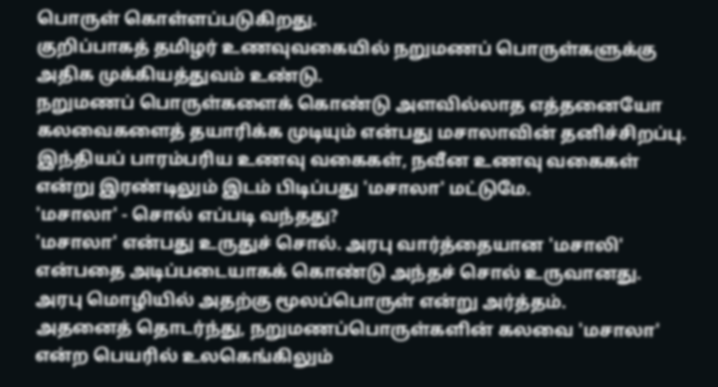பொருள் கொள்ளப்படுகிறது.
குறிப்பாகத் தமிழர் உணவுவகையில் நறுமணப் பொருள்களுக்கு அதிக முக்கியத்துவம் உண்டு.
நறுமணப் பொருள்களைக் கொண்டு அளவில்லாத எத்தனையோ கலவைகளைத் தயாரிக்க முடியும் என்பது மசாலாவின் தனிச்சிறப்பு.
இந்தியப் பாரம்பரிய உணவு வகைகள், நவீன உணவு வகைகள் என்று இரண்டிலும் இடம் பிடிப்பது 'மசாலா' மட்டுமே.
'மசாலா' - சொல் எப்படி வந்தது?
'மசாலா' என்பது உருதுச் சொல். அரபு வார்த்தையான 'மசாலி' என்பதை அடிப்படையாகக் கொண்டு அந்தச் சொல் உருவானது. அரபு மொழியில் அதற்கு மூலப்பொருள் என்று அர்த்தம்.
அதனைத் தொடர்ந்து, நறுமணப்பொருள்களின் கலவை 'மசாலா' என்ற பெயரில் உலகெங்கிலும்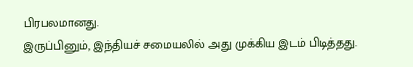பிரபலமானது.
இருப்பினும், இந்தியச் சமையலில் அது முக்கிய இடம் பிடித்தது.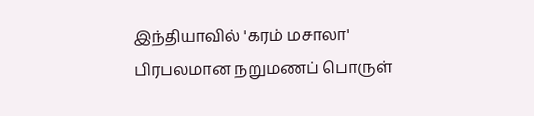இந்தியாவில் 'கரம் மசாலா' பிரபலமான நறுமணப் பொருள்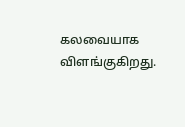கலவையாக விளங்குகிறது.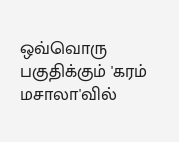ஒவ்வொரு பகுதிக்கும் 'கரம் மசாலா'வில்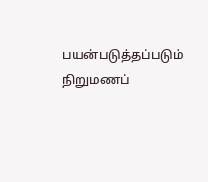பயன்படுத்தப்படும் நிறுமணப்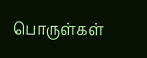பொருள்கள்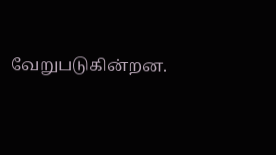வேறுபடுகின்றன.